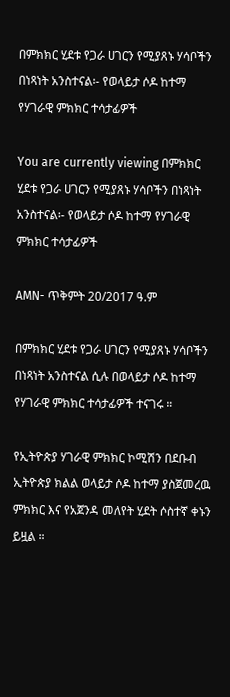በምክክር ሂደቱ የጋራ ሀገርን የሚያጸኑ ሃሳቦችን በነጻነት አንስተናል፡- የወላይታ ሶዶ ከተማ የሃገራዊ ምክክር ተሳታፊዎች

You are currently viewing በምክክር ሂደቱ የጋራ ሀገርን የሚያጸኑ ሃሳቦችን በነጻነት አንስተናል፡- የወላይታ ሶዶ ከተማ የሃገራዊ ምክክር ተሳታፊዎች

AMN- ጥቅምት 20/2017 ዓ.ም

በምክክር ሂደቱ የጋራ ሀገርን የሚያጸኑ ሃሳቦችን በነጻነት አንስተናል ሲሉ በወላይታ ሶዶ ከተማ የሃገራዊ ምክክር ተሳታፊዎች ተናገሩ ።

የኢትዮጵያ ሃገራዊ ምክክር ኮሚሽን በደቡብ ኢትዮጵያ ክልል ወላይታ ሶዶ ከተማ ያስጀመረዉ ምክክር እና የአጀንዳ መለየት ሂደት ሶስተኛ ቀኑን ይዟል ።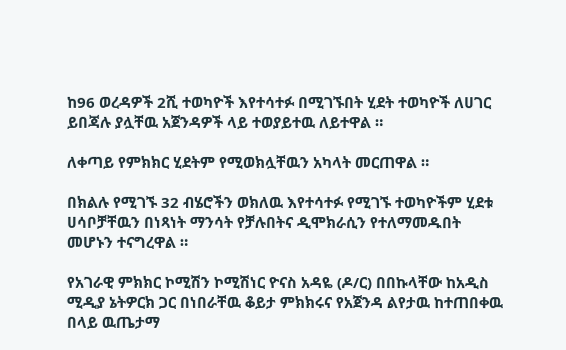ከ96 ወረዳዎች 2ሺ ተወካዮች እየተሳተፉ በሚገኙበት ሂደት ተወካዮች ለሀገር ይበጃሉ ያሏቸዉ አጀንዳዎች ላይ ተወያይተዉ ለይተዋል ።

ለቀጣይ የምክክር ሂደትም የሚወክሏቸዉን አካላት መርጠዋል ።

በክልሉ የሚገኙ 32 ብሄሮችን ወክለዉ እየተሳተፉ የሚገኙ ተወካዮችም ሂደቱ ሀሳቦቻቸዉን በነጻነት ማንሳት የቻሉበትና ዲሞክራሲን የተለማመዱበት መሆኑን ተናግረዋል ።

የአገራዊ ምክክር ኮሚሽን ኮሚሽነር ዮናስ አዳዬ (ዶ/ር) በበኩላቸው ከአዲስ ሚዲያ ኔትዎርክ ጋር በነበራቸዉ ቆይታ ምክክሩና የአጀንዳ ልየታዉ ከተጠበቀዉ በላይ ዉጤታማ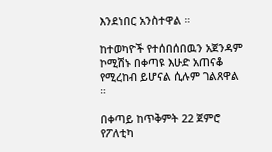እንደነበር አንስተዋል ።

ከተወካዮች የተሰበሰበዉን አጀንዳም ኮሚሽኑ በቀጣዩ እሁድ አጠናቆ የሚረከብ ይሆናል ሲሉም ገልጸዋል ።

በቀጣይ ከጥቅምት 22 ጀምሮ የፖለቲካ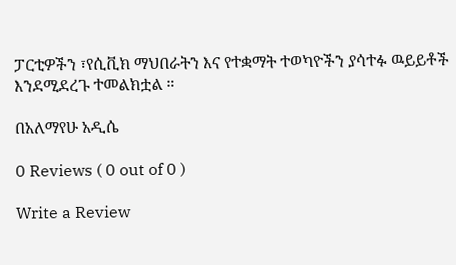ፓርቲዎችን ፣የሲቪክ ማህበራትን እና የተቋማት ተወካዮችን ያሳተፉ ዉይይቶች እንደሚደረጉ ተመልክቷል ።

በአለማየሁ አዲሴ

0 Reviews ( 0 out of 0 )

Write a Review